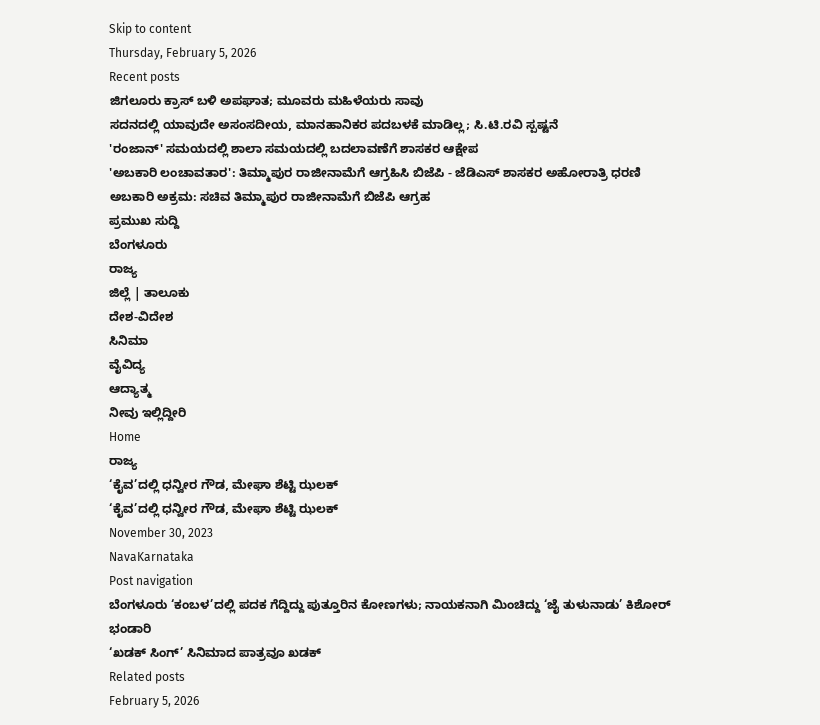Skip to content
Thursday, February 5, 2026
Recent posts
ಜಿಗಲೂರು ಕ್ರಾಸ್ ಬಳಿ ಅಪಘಾತ; ಮೂವರು ಮಹಿಳೆಯರು ಸಾವು
ಸದನದಲ್ಲಿ ಯಾವುದೇ ಅಸಂಸದೀಯ, ಮಾನಹಾನಿಕರ ಪದಬಳಕೆ ಮಾಡಿಲ್ಲ; ಸಿ.ಟಿ.ರವಿ ಸ್ಪಷ್ಟನೆ
'ರಂಜಾನ್' ಸಮಯದಲ್ಲಿ ಶಾಲಾ ಸಮಯದಲ್ಲಿ ಬದಲಾವಣೆಗೆ ಶಾಸಕರ ಆಕ್ಷೇಪ
'ಅಬಕಾರಿ ಲಂಚಾವತಾರ': ತಿಮ್ಮಾಪುರ ರಾಜೀನಾಮೆಗೆ ಆಗ್ರಹಿಸಿ ಬಿಜೆಪಿ - ಜೆಡಿಎಸ್ ಶಾಸಕರ ಅಹೋರಾತ್ರಿ ಧರಣಿ
ಅಬಕಾರಿ ಅಕ್ರಮ: ಸಚಿವ ತಿಮ್ಮಾಪುರ ರಾಜೀನಾಮೆಗೆ ಬಿಜೆಪಿ ಆಗ್ರಹ
ಪ್ರಮುಖ ಸುದ್ದಿ
ಬೆಂಗಳೂರು
ರಾಜ್ಯ
ಜಿಲ್ಲೆ | ತಾಲೂಕು
ದೇಶ-ವಿದೇಶ
ಸಿನಿಮಾ
ವೈವಿದ್ಯ
ಆದ್ಯಾತ್ಮ
ನೀವು ಇಲ್ಲಿದ್ದೀರಿ
Home
ರಾಜ್ಯ
‘ಕೈವ’ದಲ್ಲಿ ಧನ್ವೀರ ಗೌಡ, ಮೇಘಾ ಶೆಟ್ಟಿ ಝಲಕ್
‘ಕೈವ’ದಲ್ಲಿ ಧನ್ವೀರ ಗೌಡ, ಮೇಘಾ ಶೆಟ್ಟಿ ಝಲಕ್
November 30, 2023
NavaKarnataka
Post navigation
ಬೆಂಗಳೂರು ‘ಕಂಬಳ’ದಲ್ಲಿ ಪದಕ ಗೆದ್ದಿದ್ದು ಪುತ್ತೂರಿನ ಕೋಣಗಳು; ನಾಯಕನಾಗಿ ಮಿಂಚಿದ್ದು ‘ಜೈ ತುಳುನಾಡು’ ಕಿಶೋರ್ ಭಂಡಾರಿ
‘ಖಡಕ್ ಸಿಂಗ್’ ಸಿನಿಮಾದ ಪಾತ್ರವೂ ಖಡಕ್
Related posts
February 5, 2026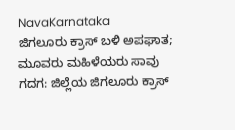NavaKarnataka
ಜಿಗಲೂರು ಕ್ರಾಸ್ ಬಳಿ ಅಪಘಾತ; ಮೂವರು ಮಹಿಳೆಯರು ಸಾವು
ಗದಗ: ಜಿಲ್ಲೆಯ ಜಿಗಲೂರು ಕ್ರಾಸ್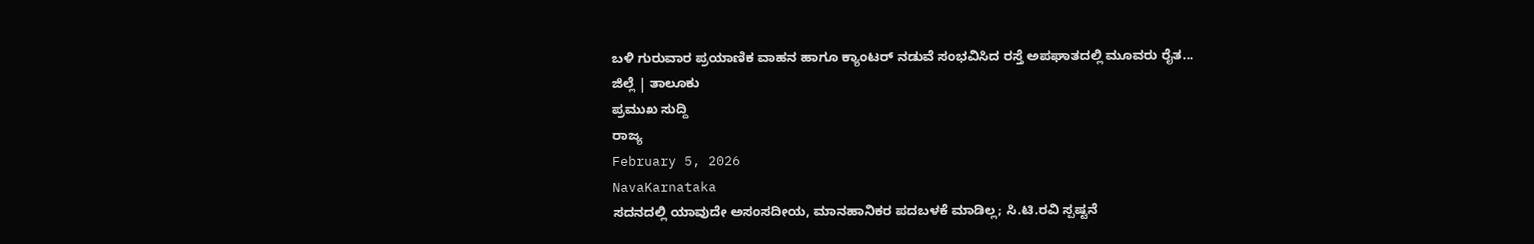ಬಳಿ ಗುರುವಾರ ಪ್ರಯಾಣಿಕ ವಾಹನ ಹಾಗೂ ಕ್ಯಾಂಟರ್ ನಡುವೆ ಸಂಭವಿಸಿದ ರಸ್ತೆ ಅಪಘಾತದಲ್ಲಿ ಮೂವರು ರೈತ...
ಜಿಲ್ಲೆ | ತಾಲೂಕು
ಪ್ರಮುಖ ಸುದ್ದಿ
ರಾಜ್ಯ
February 5, 2026
NavaKarnataka
ಸದನದಲ್ಲಿ ಯಾವುದೇ ಅಸಂಸದೀಯ, ಮಾನಹಾನಿಕರ ಪದಬಳಕೆ ಮಾಡಿಲ್ಲ; ಸಿ.ಟಿ.ರವಿ ಸ್ಪಷ್ಟನೆ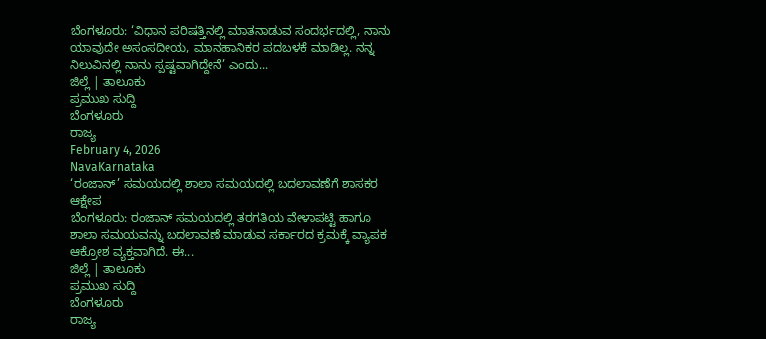ಬೆಂಗಳೂರು: ‘ವಿಧಾನ ಪರಿಷತ್ತಿನಲ್ಲಿ ಮಾತನಾಡುವ ಸಂದರ್ಭದಲ್ಲಿ, ನಾನು ಯಾವುದೇ ಅಸಂಸದೀಯ, ಮಾನಹಾನಿಕರ ಪದಬಳಕೆ ಮಾಡಿಲ್ಲ. ನನ್ನ ನಿಲುವಿನಲ್ಲಿ ನಾನು ಸ್ಪಷ್ಟವಾಗಿದ್ದೇನೆ’ ಎಂದು...
ಜಿಲ್ಲೆ | ತಾಲೂಕು
ಪ್ರಮುಖ ಸುದ್ದಿ
ಬೆಂಗಳೂರು
ರಾಜ್ಯ
February 4, 2026
NavaKarnataka
‘ರಂಜಾನ್’ ಸಮಯದಲ್ಲಿ ಶಾಲಾ ಸಮಯದಲ್ಲಿ ಬದಲಾವಣೆಗೆ ಶಾಸಕರ ಆಕ್ಷೇಪ
ಬೆಂಗಳೂರು: ರಂಜಾನ್ ಸಮಯದಲ್ಲಿ ತರಗತಿಯ ವೇಳಾಪಟ್ಟಿ ಹಾಗೂ ಶಾಲಾ ಸಮಯವನ್ನು ಬದಲಾವಣೆ ಮಾಡುವ ಸರ್ಕಾರದ ಕ್ರಮಕ್ಕೆ ವ್ಯಾಪಕ ಆಕ್ರೋಶ ವ್ಯಕ್ತವಾಗಿದೆ. ಈ...
ಜಿಲ್ಲೆ | ತಾಲೂಕು
ಪ್ರಮುಖ ಸುದ್ದಿ
ಬೆಂಗಳೂರು
ರಾಜ್ಯ